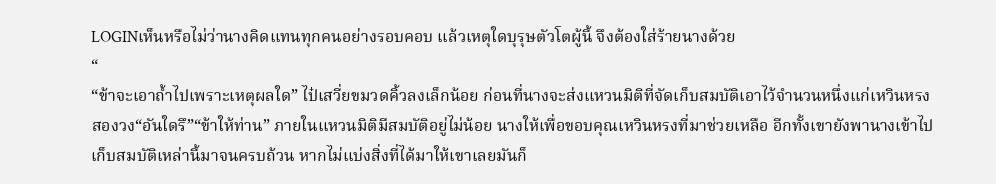LOGINเห็นหรือไม่ว่านางคิดแทนทุกคนอย่างรอบคอบ แล้วเหตุใดบุรุษตัวโตผู้นี้ จึงต้องใส่ร้ายนางด้วย
“
“ข้าจะเอาถ้ำไปเพราะเหตุผลใด” ไป๋เสวี่ยขมวดคิ้วลงเล็กน้อย ก่อนที่นางจะส่งแหวนมิติที่จัดเก็บสมบัติเอาไว้จำนวนหนึ่งแก่เหวินหรงสองวง“อันใดรึ”“ข้าให้ท่าน” ภายในแหวนมิติมีสมบัติอยู่ไม่น้อย นางให้เพื่อขอบคุณเหวินหรงที่มาช่วยเหลือ อีกทั้งเขายังพานางเข้าไปเก็บสมบัติเหล่านี้มาจนครบถ้วน หากไม่แบ่งสิ่งที่ได้มาให้เขาเลยมันก็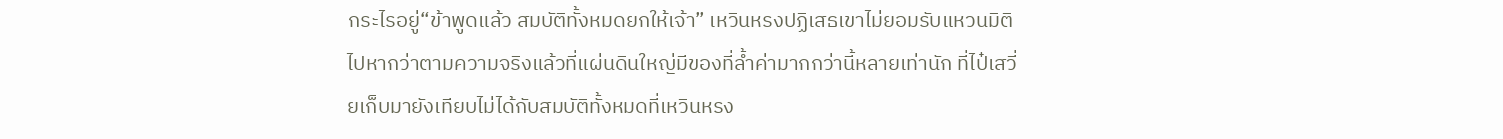กระไรอยู่“ข้าพูดแล้ว สมบัติทั้งหมดยกให้เจ้า” เหวินหรงปฏิเสธเขาไม่ยอมรับแหวนมิติไปหากว่าตามความจริงแล้วที่แผ่นดินใหญ่มีของที่ล้ำค่ามากกว่านี้หลายเท่านัก ที่ไป๋เสวี่ยเก็บมายังเทียบไม่ได้กับสมบัติทั้งหมดที่เหวินหรง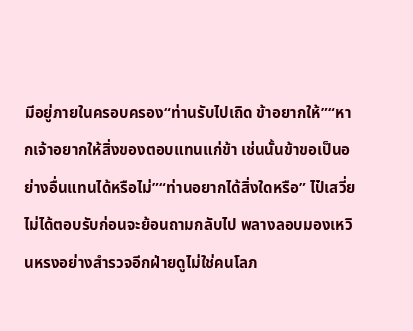มีอยู่ภายในครอบครอง“ท่านรับไปเถิด ข้าอยากให้”“หากเจ้าอยากให้สิ่งของตอบแทนแก่ข้า เช่นนั้นข้าขอเป็นอย่างอื่นแทนได้หรือไม่”“ท่านอยากได้สิ่งใดหรือ” ไป๋เสวี่ยไม่ได้ตอบรับก่อนจะย้อนถามกลับไป พลางลอบมองเหวินหรงอย่างสำรวจอีกฝ่ายดูไม่ใช่คนโลภ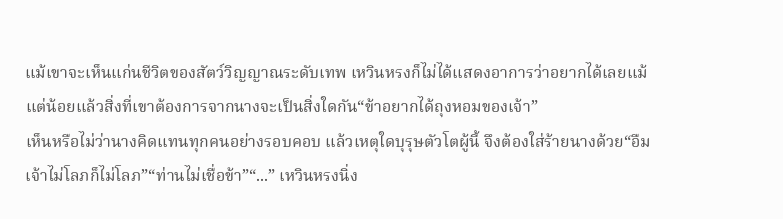แม้เขาจะเห็นแก่นชีวิตของสัตว์วิญญาณระดับเทพ เหวินหรงก็ไม่ได้แสดงอาการว่าอยากได้เลยแม้แต่น้อยแล้วสิ่งที่เขาต้องการจากนางจะเป็นสิ่งใดกัน“ข้าอยากได้ถุงหอมของเจ้า”
เห็นหรือไม่ว่านางคิดแทนทุกคนอย่างรอบคอบ แล้วเหตุใดบุรุษตัวโตผู้นี้ จึงต้องใส่ร้ายนางด้วย“อืม เจ้าไม่โลภก็ไม่โลภ”“ท่านไม่เชื่อข้า”“...” เหวินหรงนิ่ง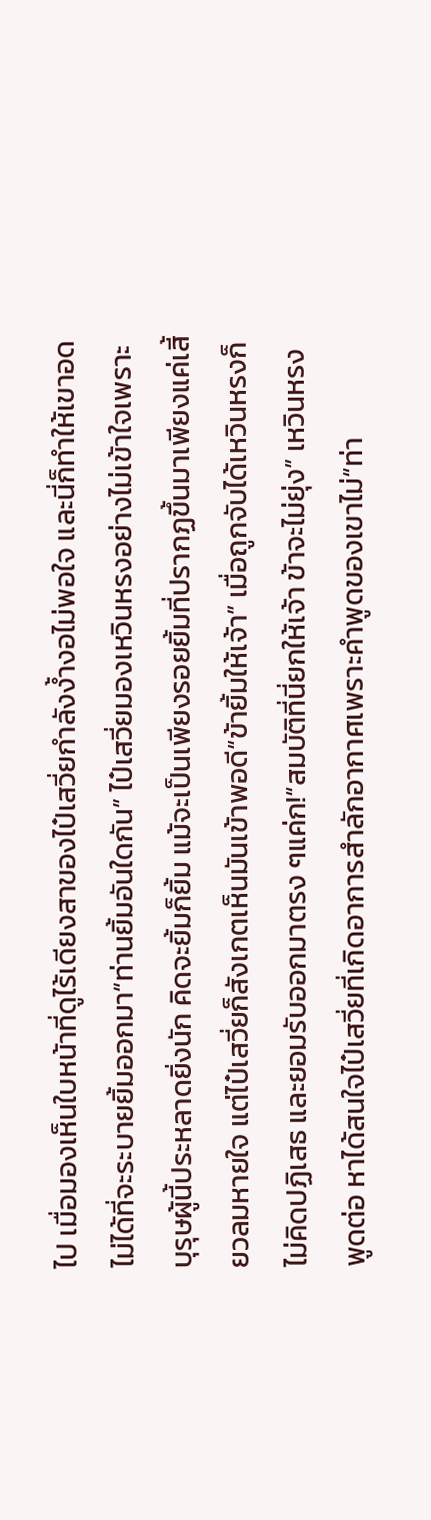ไป เมื่อมองเห็นใบหน้าที่ดูไร้เดียงสาของไป๋เสวี่ยกำลังง้ำงอไม่พอใจ และนี่ก็ทำให้เขาอดไม่ได้ที่จะระบายยิ้มออกมา“ท่านยิ้มอันใดกัน” ไป๋เสวี่ยมองเหวินหรงอย่างไม่เข้าใจเพราะบุรุษผู้นี้ประหลาดยิ่งนัก คิดจะยิ้มก็ยิ้ม แม้จะเป็นเพียงรอยยิ้มที่ปรากฏขึ้นมาเพียงแค่เสี้ยวลมหายใจ แต่ไป๋เสวี่ยก็สังเกตเห็นมันเข้าพอดี“ข้ายิ้มให้เจ้า” เมื่อถูกจับได้เหวินหรงก็ไม่คิดปฏิเสธ และยอมรับออกมาตรง ๆแค่ก!“สมบัติที่นี่ยกให้เจ้า ข้าจะไม่ยุ่ง” เหวินหรงพูดต่อ หาได้สนใจไป๋เสวี่ยที่เกิดอาการสำลักอากาศเพราะคำพูดของเขาไม่“ท่า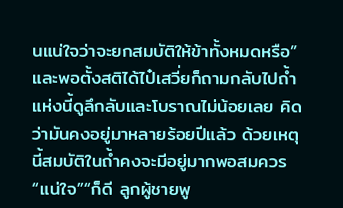นแน่ใจว่าจะยกสมบัติให้ข้าทั้งหมดหรือ” และพอตั้งสติได้ไป๋เสวี่ยก็ถามกลับไปถ้ำแห่งนี้ดูลึกลับและโบราณไม่น้อยเลย คิดว่ามันคงอยู่มาหลายร้อยปีแล้ว ด้วยเหตุนี้สมบัติในถ้ำคงจะมีอยู่มากพอสมควร“แน่ใจ”“ก็ดี ลูกผู้ชายพู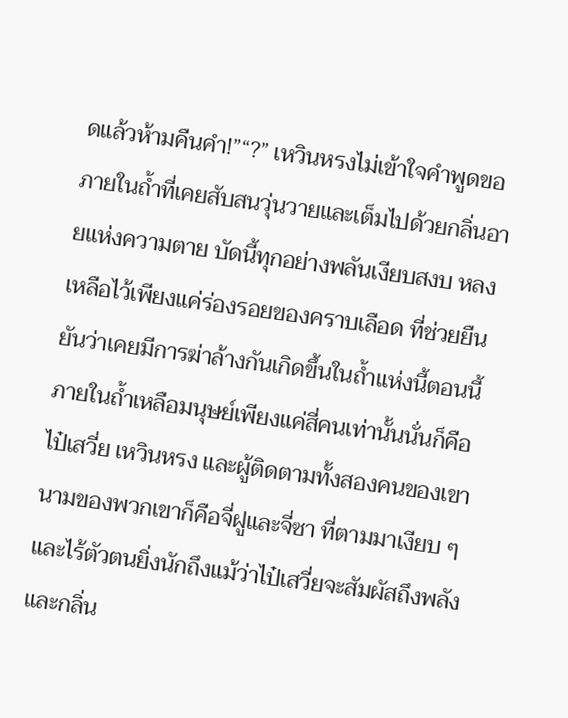ดแล้วห้ามคืนคำ!”“?” เหวินหรงไม่เข้าใจคำพูดขอ
ภายในถ้ำที่เคยสับสนวุ่นวายและเต็มไปด้วยกลิ่นอายแห่งความตาย บัดนี้ทุกอย่างพลันเงียบสงบ หลงเหลือไว้เพียงแค่ร่องรอยของคราบเลือด ที่ช่วยยืนยันว่าเคยมีการฆ่าล้างกันเกิดขึ้นในถ้ำแห่งนี้ตอนนี้ภายในถ้ำเหลือมนุษย์เพียงแค่สี่คนเท่านั้นนั่นก็คือไป๋เสวี่ย เหวินหรง และผู้ติดตามทั้งสองคนของเขา นามของพวกเขาก็คือจี่ฝูและจี่ซา ที่ตามมาเงียบ ๆ และไร้ตัวตนยิ่งนักถึงแม้ว่าไป๋เสวี่ยจะสัมผัสถึงพลังและกลิ่น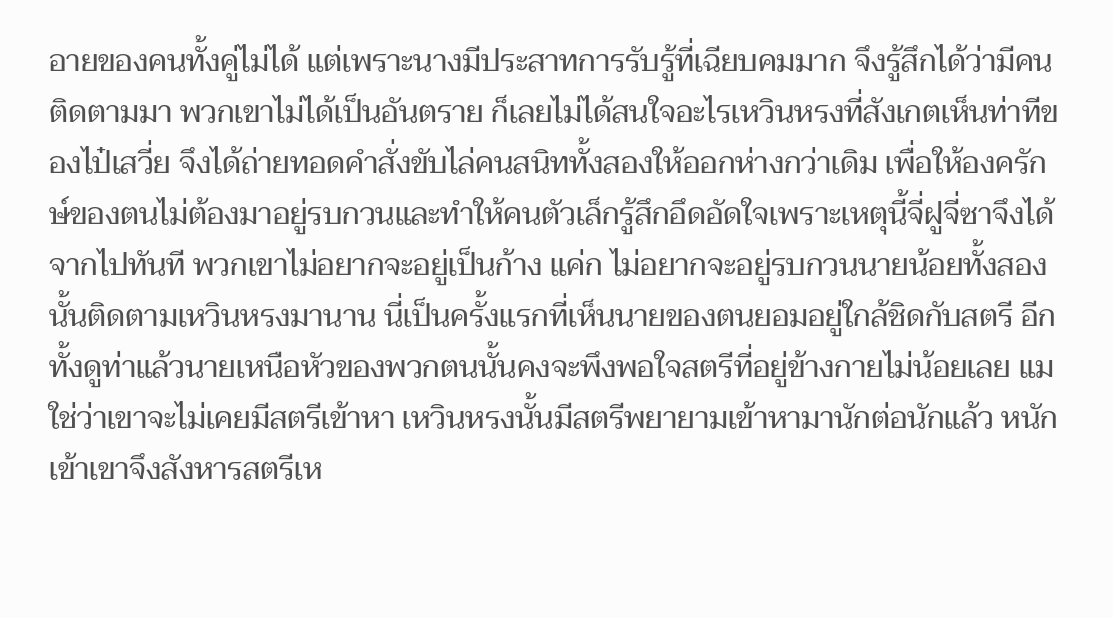อายของคนทั้งคู่ไม่ได้ แต่เพราะนางมีประสาทการรับรู้ที่เฉียบคมมาก จึงรู้สึกได้ว่ามีคนติดตามมา พวกเขาไม่ได้เป็นอันตราย ก็เลยไม่ได้สนใจอะไรเหวินหรงที่สังเกตเห็นท่าทีของไป๋เสวี่ย จึงได้ถ่ายทอดคำสั่งขับไล่คนสนิททั้งสองให้ออกห่างกว่าเดิม เพื่อให้องครักษ์ของตนไม่ต้องมาอยู่รบกวนและทำให้คนตัวเล็กรู้สึกอึดอัดใจเพราะเหตุนี้จี่ฝูจี่ซาจึงได้จากไปทันที พวกเขาไม่อยากจะอยู่เป็นก้าง แค่ก ไม่อยากจะอยู่รบกวนนายน้อยทั้งสองนั้นติดตามเหวินหรงมานาน นี่เป็นครั้งแรกที่เห็นนายของตนยอมอยู่ใกล้ชิดกับสตรี อีกทั้งดูท่าแล้วนายเหนือหัวของพวกตนนั้นคงจะพึงพอใจสตรีที่อยู่ข้างกายไม่น้อยเลย แม
ใช่ว่าเขาจะไม่เคยมีสตรีเข้าหา เหวินหรงนั้นมีสตรีพยายามเข้าหามานักต่อนักแล้ว หนักเข้าเขาจึงสังหารสตรีเห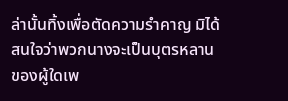ล่านั้นทิ้งเพื่อตัดความรำคาญ มิได้สนใจว่าพวกนางจะเป็นบุตรหลานของผู้ใดเพ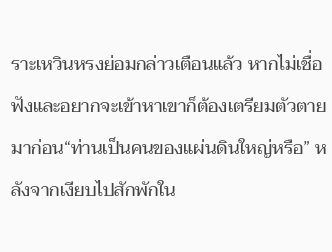ราะเหวินหรงย่อมกล่าวเตือนแล้ว หากไม่เชื่อฟังและอยากจะเข้าหาเขาก็ต้องเตรียมตัวตายมาก่อน“ท่านเป็นคนของแผ่นดินใหญ่หรือ” หลังจากเงียบไปสักพักใน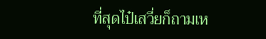ที่สุดไป๋เสวี่ยก็ถามเห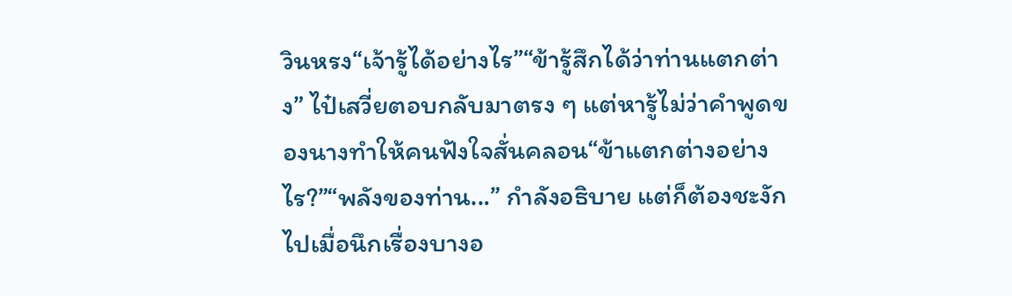วินหรง“เจ้ารู้ได้อย่างไร”“ข้ารู้สึกได้ว่าท่านแตกต่าง” ไป๋เสวี่ยตอบกลับมาตรง ๆ แต่หารู้ไม่ว่าคำพูดของนางทำให้คนฟังใจสั่นคลอน“ข้าแตกต่างอย่างไร?”“พลังของท่าน...” กำลังอธิบาย แต่ก็ต้องชะงักไปเมื่อนึกเรื่องบางอ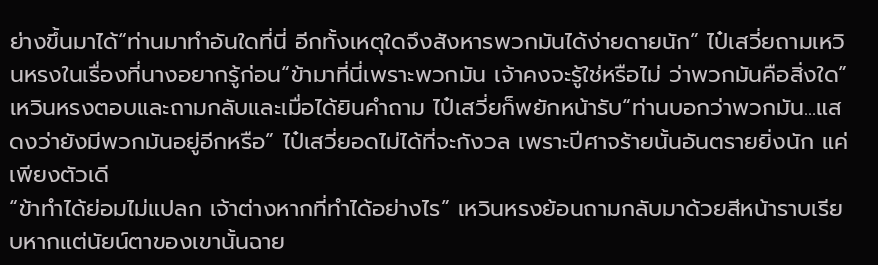ย่างขึ้นมาได้“ท่านมาทำอันใดที่นี่ อีกทั้งเหตุใดจึงสังหารพวกมันได้ง่ายดายนัก” ไป๋เสวี่ยถามเหวินหรงในเรื่องที่นางอยากรู้ก่อน“ข้ามาที่นี่เพราะพวกมัน เจ้าคงจะรู้ใช่หรือไม่ ว่าพวกมันคือสิ่งใด” เหวินหรงตอบและถามกลับและเมื่อได้ยินคำถาม ไป๋เสวี่ยก็พยักหน้ารับ“ท่านบอกว่าพวกมัน...แสดงว่ายังมีพวกมันอยู่อีกหรือ” ไป๋เสวี่ยอดไม่ได้ที่จะกังวล เพราะปีศาจร้ายนั้นอันตรายยิ่งนัก แค่เพียงตัวเดี
“ข้าทำได้ย่อมไม่แปลก เจ้าต่างหากที่ทำได้อย่างไร” เหวินหรงย้อนถามกลับมาด้วยสีหน้าราบเรียบหากแต่นัยน์ตาของเขานั้นฉาย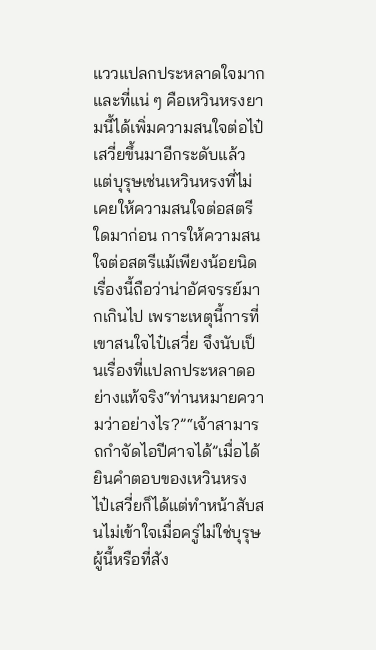แววแปลกประหลาดใจมาก และที่แน่ ๆ คือเหวินหรงยามนี้ได้เพิ่มความสนใจต่อไป๋เสวี่ยขึ้นมาอีกระดับแล้วแต่บุรุษเช่นเหวินหรงที่ไม่เคยให้ความสนใจต่อสตรีใดมาก่อน การให้ความสนใจต่อสตรีแม้เพียงน้อยนิด เรื่องนี้ถือว่าน่าอัศจรรย์มากเกินไป เพราะเหตุนี้การที่เขาสนใจไป๋เสวี่ย จึงนับเป็นเรื่องที่แปลกประหลาดอย่างแท้จริง“ท่านหมายความว่าอย่างไร?”“เจ้าสามารถกำจัดไอปีศาจได้”เมื่อได้ยินคำตอบของเหวินหรง ไป๋เสวี่ยก็ได้แต่ทำหน้าสับสนไม่เข้าใจเมื่อครู่ไม่ใช่บุรุษผู้นี้หรือที่สัง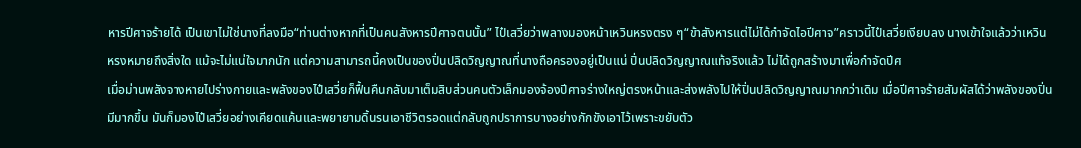หารปีศาจร้ายได้ เป็นเขาไม่ใช่นางที่ลงมือ“ท่านต่างหากที่เป็นคนสังหารปีศาจตนนั้น” ไป๋เสวี่ยว่าพลางมองหน้าเหวินหรงตรง ๆ“ข้าสังหารแต่ไม่ได้กำจัดไอปีศาจ”คราวนี้ไป๋เสวี่ยเงียบลง นางเข้าใจแล้วว่าเหวินหรงหมายถึงสิ่งใด แม้จะไม่แน่ใจมากนัก แต่ความสามารถนี้คงเป็นของปิ่นปลิดวิญญาณที่นางถือครองอยู่เป็นแน่ ปิ่นปลิดวิญญาณแท้จริงแล้ว ไม่ได้ถูกสร้างมาเพื่อกำจัดปีศ
เมื่อม่านพลังจางหายไปร่างกายและพลังของไป๋เสวี่ยก็ฟื้นคืนกลับมาเต็มสิบส่วนคนตัวเล็กมองจ้องปีศาจร่างใหญ่ตรงหน้าและส่งพลังไปให้ปิ่นปลิดวิญญาณมากกว่าเดิม เมื่อปีศาจร้ายสัมผัสได้ว่าพลังของปิ่นมีมากขึ้น มันก็มองไป๋เสวี่ยอย่างเคียดแค้นและพยายามดิ้นรนเอาชีวิตรอดแต่กลับถูกปราการบางอย่างกักขังเอาไว้เพราะขยับตัว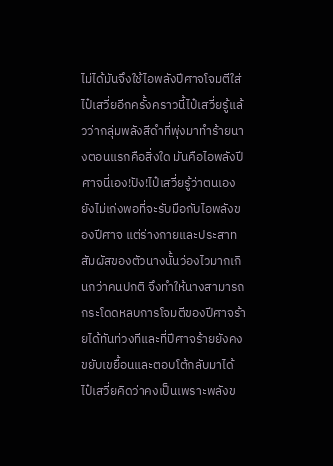ไม่ได้มันจึงใช้ไอพลังปีศาจโจมตีใส่ไป๋เสวี่ยอีกครั้งคราวนี้ไป๋เสวี่ยรู้แล้วว่ากลุ่มพลังสีดำที่พุ่งมาทำร้ายนางตอนแรกคือสิ่งใด มันคือไอพลังปีศาจนี่เอง!ปัง!ไป๋เสวี่ยรู้ว่าตนเองยังไม่เก่งพอที่จะรับมือกับไอพลังของปีศาจ แต่ร่างกายและประสาทสัมผัสของตัวนางนั้นว่องไวมากเกินกว่าคนปกติ จึงทำให้นางสามารถกระโดดหลบการโจมตีของปีศาจร้ายได้ทันท่วงทีและที่ปีศาจร้ายยังคงขยับเขยื้อนและตอบโต้กลับมาได้ ไป๋เสวี่ยคิดว่าคงเป็นเพราะพลังข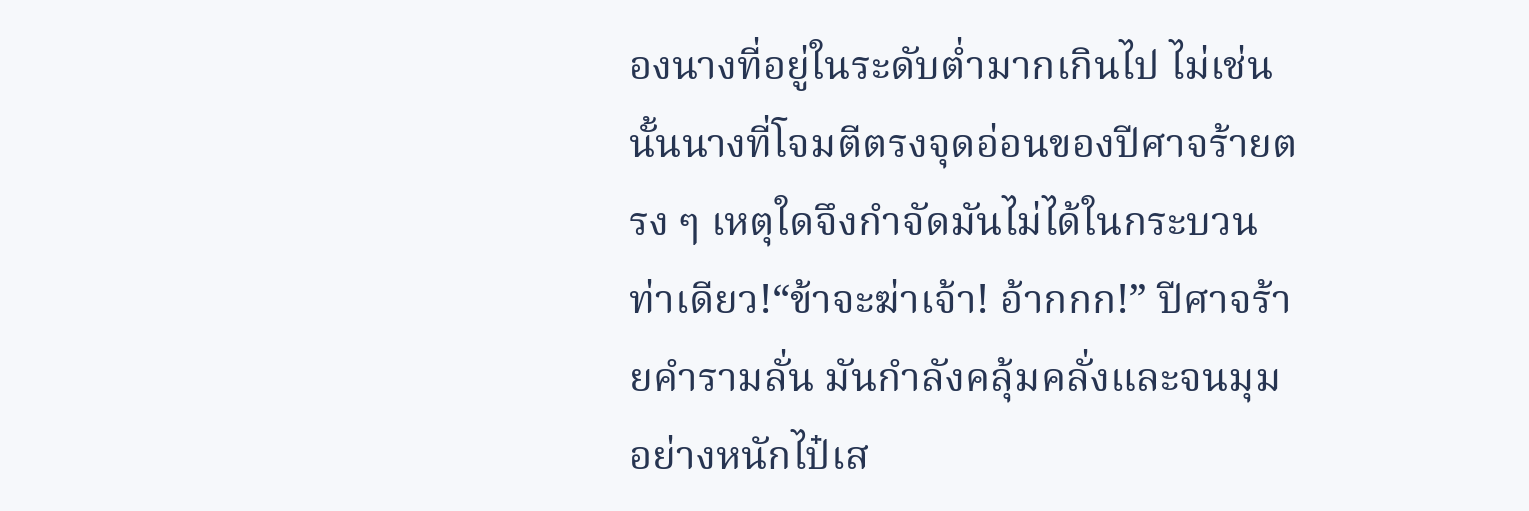องนางที่อยู่ในระดับต่ำมากเกินไป ไม่เช่นนั้นนางที่โจมตีตรงจุดอ่อนของปีศาจร้ายตรง ๆ เหตุใดจึงกำจัดมันไม่ได้ในกระบวนท่าเดียว!“ข้าจะฆ่าเจ้า! อ้ากกก!” ปีศาจร้ายคำรามลั่น มันกำลังคลุ้มคลั่งและจนมุมอย่างหนักไป๋เส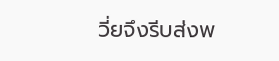วี่ยจึงรีบส่งพ